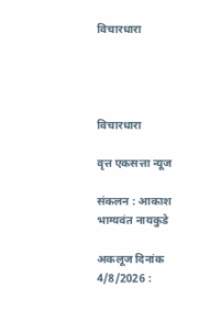विचारधारा




विचारधारा

वृत्त एकसत्ता न्यूज

संकलन : आकाश भाग्यवंत नायकुडे

अकलूज दिनांक 4/8/2026 :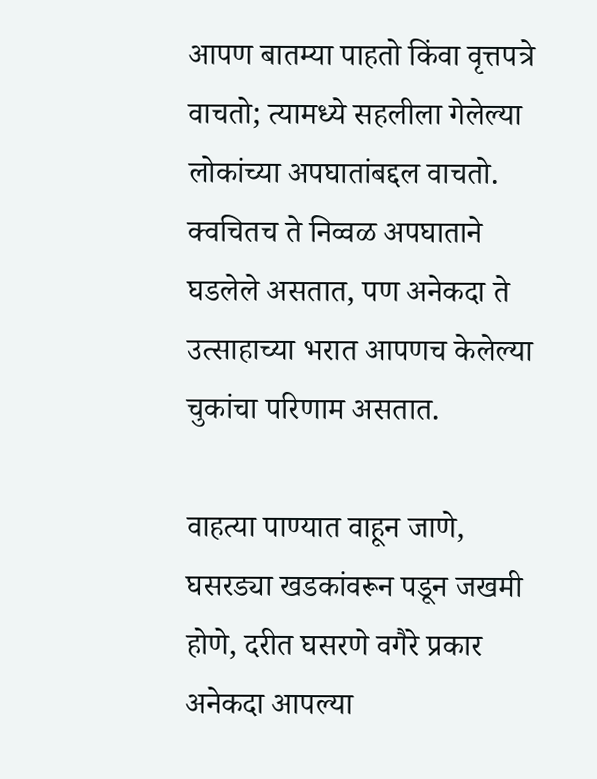आपण बातम्या पाहतो किंवा वृत्तपत्रे वाचतो; त्यामध्ये सहलीला गेलेल्या लोकांच्या अपघातांबद्दल वाचतो. क्वचितच ते निव्वळ अपघाताने घडलेले असतात, पण अनेकदा ते उत्साहाच्या भरात आपणच केलेल्या चुकांचा परिणाम असतात.

वाहत्या पाण्यात वाहून जाणे, घसरड्या खडकांवरून पडून जखमी होणे, दरीत घसरणे वगैरे प्रकार अनेकदा आपल्या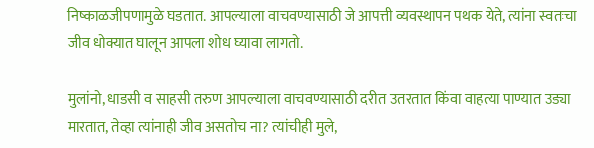निष्काळजीपणामुळे घडतात. आपल्याला वाचवण्यासाठी जे आपत्ती व्यवस्थापन पथक येते, त्यांना स्वतःचा जीव धोक्यात घालून आपला शोध घ्यावा लागतो.

मुलांनो, धाडसी व साहसी तरुण आपल्याला वाचवण्यासाठी दरीत उतरतात किंवा वाहत्या पाण्यात उड्या मारतात, तेव्हा त्यांनाही जीव असतोच ना? त्यांचीही मुले,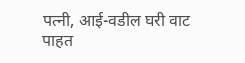पत्नी, आई-वडील घरी वाट पाहत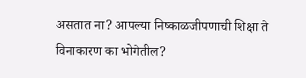असतात ना? आपल्या निष्काळजीपणाची शिक्षा ते विनाकारण का भोगेतील?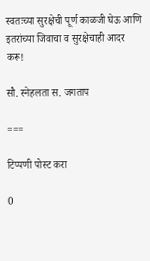स्वतःच्या सुरक्षेची पूर्ण काळजी घेऊ आणि इतरांच्या जिवाचा व सुरक्षेचाही आदर करू!

सौ. स्नेहलता स. जगताप

===

टिप्पणी पोस्ट करा

0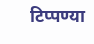टिप्पण्या